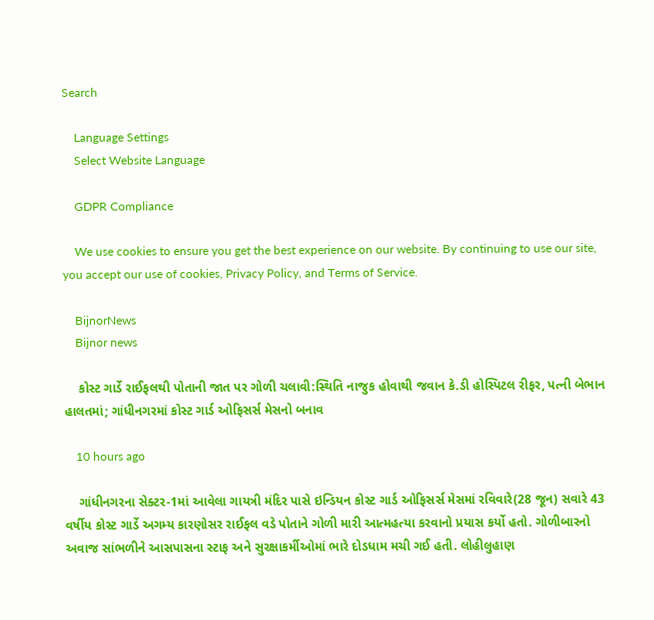Search

    Language Settings
    Select Website Language

    GDPR Compliance

    We use cookies to ensure you get the best experience on our website. By continuing to use our site, you accept our use of cookies, Privacy Policy, and Terms of Service.

    BijnorNews
    Bijnor news

    કોસ્ટ ગાર્ડે રાઈફલથી પોતાની જાત પર ગોળી ચલાવી:સ્થિતિ નાજુક હોવાથી જવાન કે.ડી હોસ્પિટલ રીફર, પત્ની બેભાન હાલતમાં; ગાંધીનગરમાં કોસ્ટ ગાર્ડ ઓફિસર્સ મેસનો બનાવ

    10 hours ago

    ગાંધીનગરના સેક્ટર-1માં આવેલા ગાયત્રી મંદિર પાસે ઇન્ડિયન કોસ્ટ ગાર્ડ ઓફિસર્સ મેસમાં રવિવારે(28 જૂન) સવારે 43 વર્ષીય કોસ્ટ ગાર્ડે અગમ્ય કારણોસર રાઈફલ વડે પોતાને ગોળી મારી આત્મહત્યા કરવાનો પ્રયાસ કર્યો હતો. ગોળીબારનો અવાજ સાંભળીને આસપાસના સ્ટાફ અને સુરક્ષાકર્મીઓમાં ભારે દોડધામ મચી ગઈ હતી. લોહીલુહાણ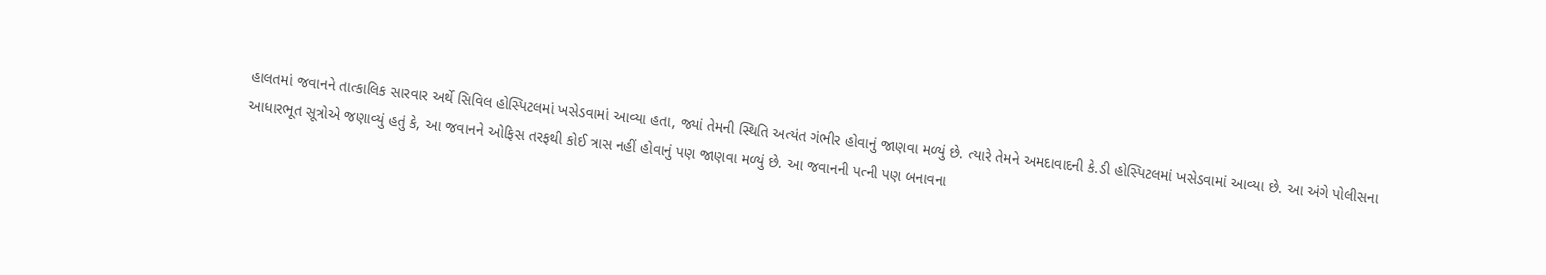હાલતમાં જવાનને તાત્કાલિક સારવાર અર્થે સિવિલ હોસ્પિટલમાં ખસેડવામાં આવ્યા હતા, જ્યાં તેમની સ્થિતિ અત્યંત ગંભીર હોવાનું જાણવા મળ્યું છે. ત્યારે તેમને અમદાવાદની કે.ડી હોસ્પિટલમાં ખસેડવામાં આવ્યા છે. આ અંગે પોલીસના આધારભૂત સૂત્રોએ જણાવ્યું હતું કે, આ જવાનને ઓફિસ તરફથી કોઈ ત્રાસ નહીં હોવાનું પણ જાણવા મળ્યું છે. આ જવાનની પત્ની પણ બનાવના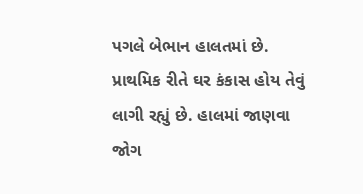પગલે બેભાન હાલતમાં છે. પ્રાથમિક રીતે ઘર કંકાસ હોય તેવું લાગી રહ્યું છે. હાલમાં જાણવા જોગ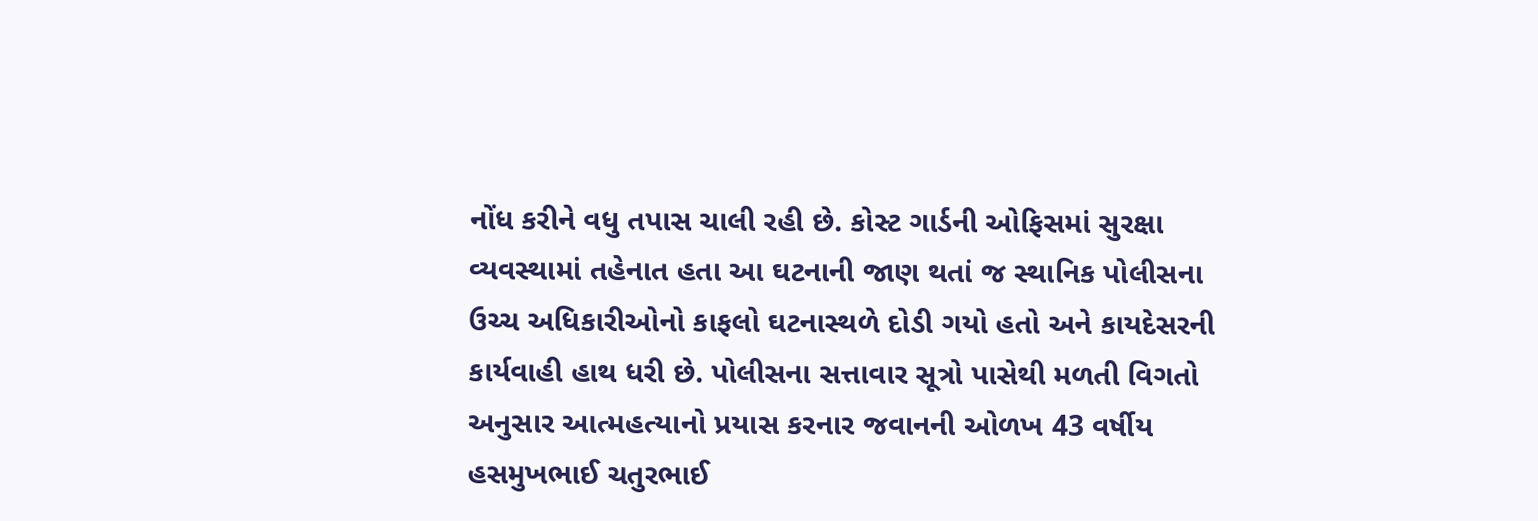નોંધ કરીને વધુ તપાસ ચાલી રહી છે. કોસ્ટ ગાર્ડની ઓફિસમાં સુરક્ષા વ્યવસ્થામાં તહેનાત હતા આ ઘટનાની જાણ થતાં જ સ્થાનિક પોલીસના ઉચ્ચ અધિકારીઓનો કાફલો ઘટનાસ્થળે દોડી ગયો હતો અને કાયદેસરની કાર્યવાહી હાથ ધરી છે. પોલીસના સત્તાવાર સૂત્રો પાસેથી મળતી વિગતો અનુસાર આત્મહત્યાનો પ્રયાસ કરનાર જવાનની ઓળખ 43 વર્ષીય હસમુખભાઈ ચતુરભાઈ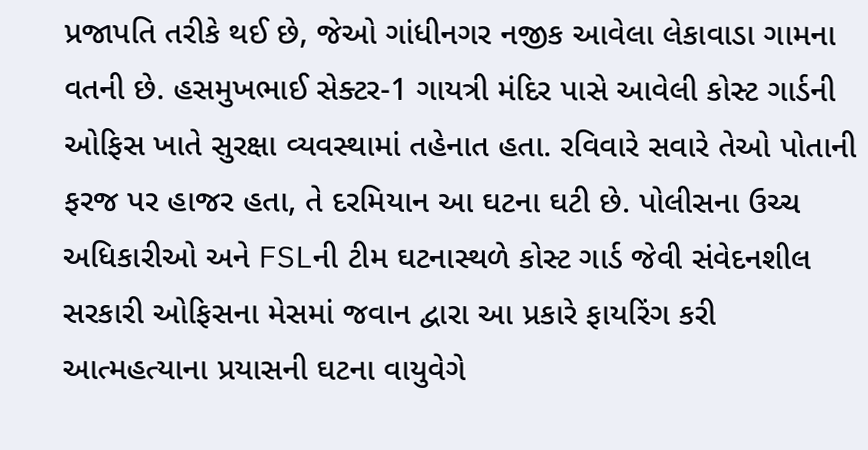પ્રજાપતિ તરીકે થઈ છે, જેઓ ગાંધીનગર નજીક આવેલા લેકાવાડા ગામના વતની છે. હસમુખભાઈ સેક્ટર-1 ગાયત્રી મંદિર પાસે આવેલી કોસ્ટ ગાર્ડની ઓફિસ ખાતે સુરક્ષા વ્યવસ્થામાં તહેનાત હતા. રવિવારે સવારે તેઓ પોતાની ફરજ પર હાજર હતા, તે દરમિયાન આ ઘટના ઘટી છે. પોલીસના ઉચ્ચ અધિકારીઓ અને FSLની ટીમ ઘટનાસ્થળે કોસ્ટ ગાર્ડ જેવી સંવેદનશીલ સરકારી ઓફિસના મેસમાં જવાન દ્વારા આ પ્રકારે ફાયરિંગ કરી આત્મહત્યાના પ્રયાસની ઘટના વાયુવેગે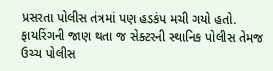પ્રસરતા પોલીસ તંત્રમાં પણ હડકંપ મચી ગયો હતો. ફાયરિંગની જાણ થતા જ સેક્ટરની સ્થાનિક પોલીસ તેમજ ઉચ્ચ પોલીસ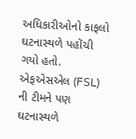અધિકારીઓનો કાફલો ઘટનાસ્થળે પહોંચી ગયો હતો. એફએસએલ (FSL) ની ટીમને પણ ઘટનાસ્થળે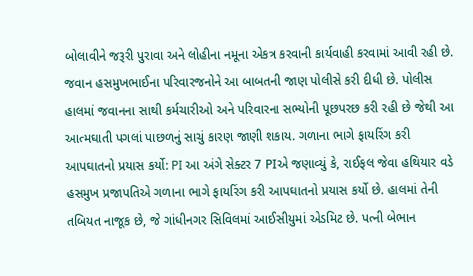બોલાવીને જરૂરી પુરાવા અને લોહીના નમૂના એકત્ર કરવાની કાર્યવાહી કરવામાં આવી રહી છે. જવાન હસમુખભાઈના પરિવારજનોને આ બાબતની જાણ પોલીસે કરી દીધી છે. પોલીસ હાલમાં જવાનના સાથી કર્મચારીઓ અને પરિવારના સભ્યોની પૂછપરછ કરી રહી છે જેથી આ આત્મઘાતી પગલાં પાછળનું સાચું કારણ જાણી શકાય. ગળાના ભાગે ફાયરિંગ કરી આપઘાતનો પ્રયાસ કર્યો: PI આ અંગે સેક્ટર 7 PIએ જણાવ્યું કે, રાઈફલ જેવા હથિયાર વડે હસમુખ પ્રજાપતિએ ગળાના ભાગે ફાયરિંગ કરી આપઘાતનો પ્રયાસ કર્યો છે. હાલમાં તેની તબિયત નાજૂક છે, જે ગાંધીનગર સિવિલમાં આઈસીયુમાં એડમિટ છે. પત્ની બેભાન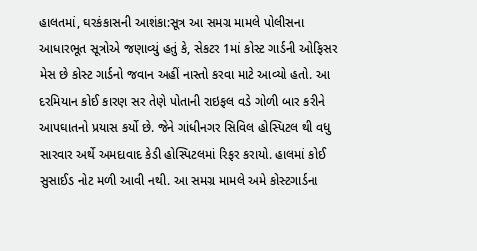હાલતમાં, ઘરકંકાસની આશંકા:સૂત્ર આ સમગ્ર મામલે પોલીસના આધારભૂત સૂત્રોએ જણાવ્યું હતું કે, સેકટર 1માં કોસ્ટ ગાર્ડની ઓફિસર મેસ છે કોસ્ટ ગાર્ડનો જવાન અહીં નાસ્તો કરવા માટે આવ્યો હતો. આ દરમિયાન કોઈ કારણ સર તેણે પોતાની રાઇફલ વડે ગોળી બાર કરીને આપઘાતનો પ્રયાસ કર્યો છે. જેને ગાંધીનગર સિવિલ હોસ્પિટલ થી વધુ સારવાર અર્થે અમદાવાદ કેડી હોસ્પિટલમાં રિફર કરાયો. હાલમાં કોઈ સુસાઈડ નોટ મળી આવી નથી. આ સમગ્ર મામલે અમે કોસ્ટગાર્ડના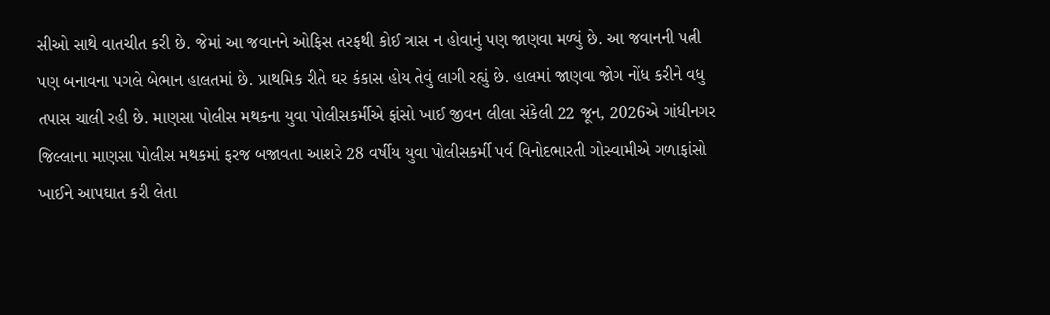સીઓ સાથે વાતચીત કરી છે. જેમાં આ જવાનને ઓફિસ તરફથી કોઈ ત્રાસ ન હોવાનું પણ જાણવા મળ્યું છે. આ જવાનની પત્ની પણ બનાવના પગલે બેભાન હાલતમાં છે. પ્રાથમિક રીતે ઘર કંકાસ હોય તેવું લાગી રહ્યું છે. હાલમાં જાણવા જોગ નોંધ કરીને વધુ તપાસ ચાલી રહી છે. માણસા પોલીસ મથકના યુવા પોલીસકર્મીએ ફાંસો ખાઈ જીવન લીલા સંકેલી 22 જૂન, 2026એ ગાંધીનગર જિલ્લાના માણસા પોલીસ મથકમાં ફરજ બજાવતા આશરે 28 વર્ષીય યુવા પોલીસકર્મી પર્વ વિનોદભારતી ગોસ્વામીએ ગળાફાંસો ખાઈને આપઘાત કરી લેતા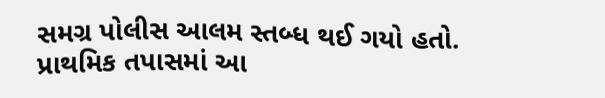સમગ્ર પોલીસ આલમ સ્તબ્ધ થઈ ગયો હતો. પ્રાથમિક તપાસમાં આ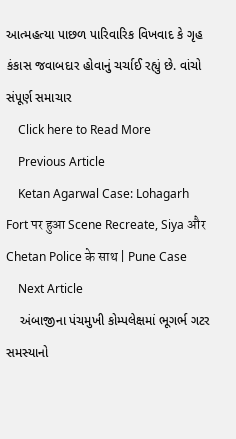આત્મહત્યા પાછળ પારિવારિક વિખવાદ કે ગૃહ કંકાસ જવાબદાર હોવાનું ચર્ચાઈ રહ્યું છે. વાંચો સંપૂર્ણ સમાચાર
    Click here to Read More
    Previous Article
    Ketan Agarwal Case: Lohagarh Fort पर हुआ Scene Recreate, Siya और Chetan Police के साथ | Pune Case
    Next Article
    અંબાજીના પંચમુખી કોમ્પલેક્ષમાં ભૂગર્ભ ગટર સમસ્યાનો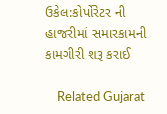ઉકેલ:કોર્પોરેટર ની હાજરીમાં સમારકામની કામગીરી શરૂ કરાઈ

    Related Gujarat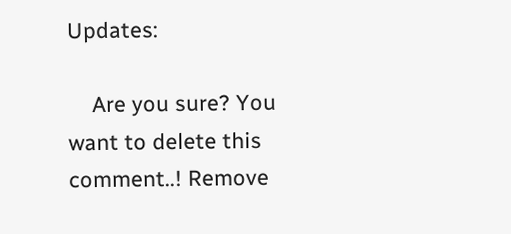Updates:

    Are you sure? You want to delete this comment..! Remove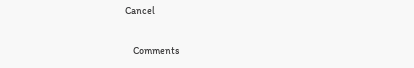Cancel

    Comments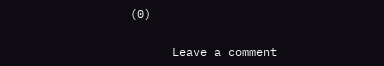(0)

      Leave a comment